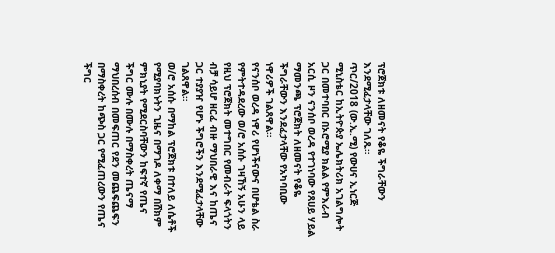ፕሮጀክቱ ለዘመናት የቆዬ ችግራቸውን እንደሚፈታላቸው ገለጹ።
ጥር/2018 (ው.ኢ.ሚ) የውሀና ኢነርጅ ሚኒስቴር ከኢትዮጵያ ኤሌክትሪክ አገልግሎት ጋር በመተባበር በኦሮሚያ ክልል የምእራብ አርሲ ዞን ናንሰቦ ወረዳ የተገነባው የጸሀይ ሃይል ማመንጫ ፕሮጀክት ለዘመናት የቆዬ ችግራቸውን እንደፈታላቸው የአካባቢው ነዋሪዎች ገልጸዋል።
የናንሰቦ ወረዳ ነዋሪ የሆነችናውና በሆቴል ስራ የምትተዳደረው ወ/ሮ አሰሱ ገዛኸኝ አሁን ላይ የዚህ ፕሮጀክት መተግበር የመብራት ፍላጎትን ብቻ ሳይሆ ዘርፈ ብዙ ማህበራዊ እና ከጤና ጋር ተያያዠ የሆኑ ችግሮችን እንደሚፈታላቸው ገልጸዋል።
ወ/ሮ አሰሱ በማከል ፕሮጀክቱ በተለይ ለሴቶች የሚያባክኑትን ጊዜና በማገዶ ለቀማ በሸክም ምክኒያት የሚደርስባቸውን ከፍተኛ የጤና ችግር ሙሉ በሙሉ በማስቀረት ጤናማ ማህበረሰብ በመፍጠር የደን መጨፍጨፍን በማስቀረት ከጭስ ጋር የሚፈጠረውን የጤና ችግር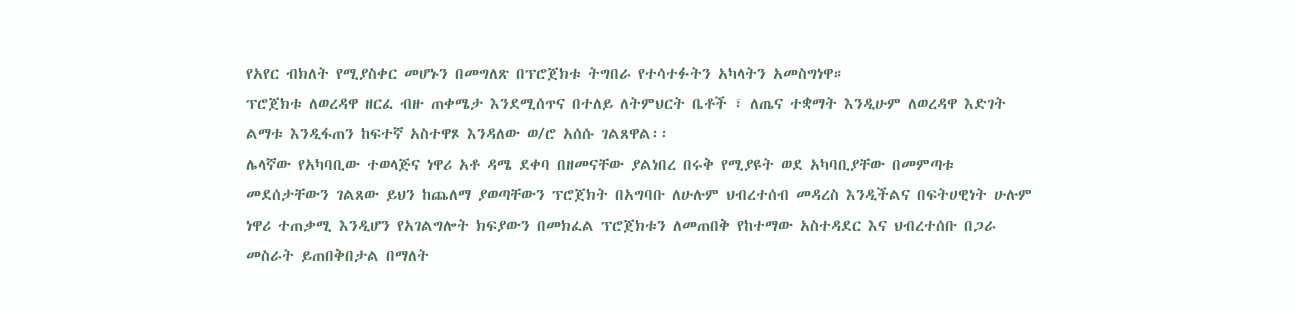የአየር ብክለት የሚያስቀር መሆኑን በመግለጽ በፕሮጀክቱ ትግበራ የተሳተፉትን አካላትን አመስግነዋ።
ፕሮጀክቱ ለወረዳዋ ዘርፈ ብዙ ጠቀሜታ እንደሚሰጥና በተለይ ለትምህርት ቤቶች ፣ ለጤና ተቋማት እንዲሁም ለወረዳዋ እድገት ልማቱ እንዲፋጠን ከፍተኛ አስተዋጾ እንዳለው ወ/ሮ አሰሱ ገልጸዋል፡፡
ሌላኛው የአካባቢው ተወላጅና ነዋሪ አቶ ዳሜ ደቀባ በዘመናቸው ያልነበረ በሩቅ የሚያዩት ወደ አካባቢያቸው በመምጣቱ መደሰታቸውን ገልጸው ይህን ከጨለማ ያወጣቸውን ፕሮጀክት በአግባቡ ለሁሉም ህብረተሰብ መዳረስ እንዲችልና በፍትሀዊነት ሁሉም ነዋሪ ተጠቃሚ እንዲሆን የአገልግሎት ክፍያውን በመክፈል ፕሮጀክቱን ለመጠበቅ የከተማው አስተዳደር እና ህብረተሰቡ በጋራ መስራት ይጠበቅበታል በማለት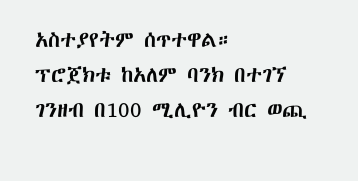አስተያየትም ሰጥተዋል።
ፕሮጀክቱ ከአለም ባንክ በተገኘ ገንዘብ በ100 ሚሊዮን ብር ወጪ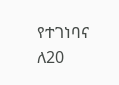የተገነባና ለ20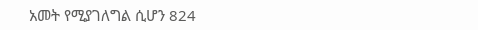አመት የሚያገለግል ሲሆን 824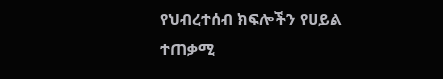የህብረተሰብ ክፍሎችን የሀይል ተጠቃሚ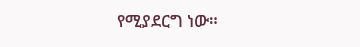የሚያደርግ ነው።